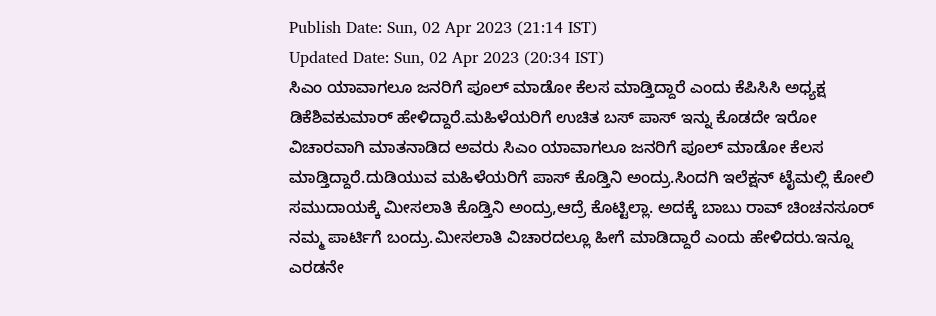Publish Date: Sun, 02 Apr 2023 (21:14 IST)
Updated Date: Sun, 02 Apr 2023 (20:34 IST)
ಸಿಎಂ ಯಾವಾಗಲೂ ಜನರಿಗೆ ಪೂಲ್ ಮಾಡೋ ಕೆಲಸ ಮಾಡ್ತಿದ್ದಾರೆ ಎಂದು ಕೆಪಿಸಿಸಿ ಅಧ್ಯಕ್ಷ ಡಿಕೆಶಿವಕುಮಾರ್ ಹೇಳಿದ್ದಾರೆ.ಮಹಿಳೆಯರಿಗೆ ಉಚಿತ ಬಸ್ ಪಾಸ್ ಇನ್ನು ಕೊಡದೇ ಇರೋ ವಿಚಾರವಾಗಿ ಮಾತನಾಡಿದ ಅವರು ಸಿಎಂ ಯಾವಾಗಲೂ ಜನರಿಗೆ ಪೂಲ್ ಮಾಡೋ ಕೆಲಸ ಮಾಡ್ತಿದ್ದಾರೆ.ದುಡಿಯುವ ಮಹಿಳೆಯರಿಗೆ ಪಾಸ್ ಕೊಡ್ತಿನಿ ಅಂದ್ರು.ಸಿಂದಗಿ ಇಲೆಕ್ಷನ್ ಟೈಮಲ್ಲಿ ಕೋಲಿ ಸಮುದಾಯಕ್ಕೆ ಮೀಸಲಾತಿ ಕೊಡ್ತಿನಿ ಅಂದ್ರು,ಆದ್ರೆ ಕೊಟ್ಟಿಲ್ಲಾ. ಅದಕ್ಕೆ ಬಾಬು ರಾವ್ ಚಿಂಚನಸೂರ್ ನಮ್ಮ ಪಾರ್ಟಿಗೆ ಬಂದ್ರು.ಮೀಸಲಾತಿ ವಿಚಾರದಲ್ಲೂ ಹೀಗೆ ಮಾಡಿದ್ದಾರೆ ಎಂದು ಹೇಳಿದರು.ಇನ್ನೂ ಎರಡನೇ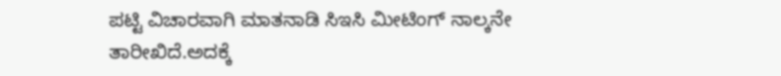ಪಟ್ಟಿ ವಿಚಾರವಾಗಿ ಮಾತನಾಡಿ ಸಿಇಸಿ ಮೀಟಿಂಗ್ ನಾಲ್ಕನೇ ತಾರೀಖಿದೆ.ಅದಕ್ಕೆ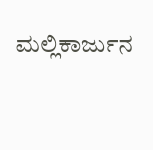ಮಲ್ಲಿಕಾರ್ಜುನ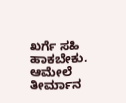ಖರ್ಗೆ ಸಹಿ ಹಾಕಬೇಕು. ಆಮೇಲೆ ತೀರ್ಮಾನ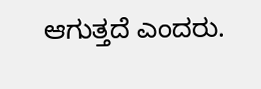ಆಗುತ್ತದೆ ಎಂದರು.